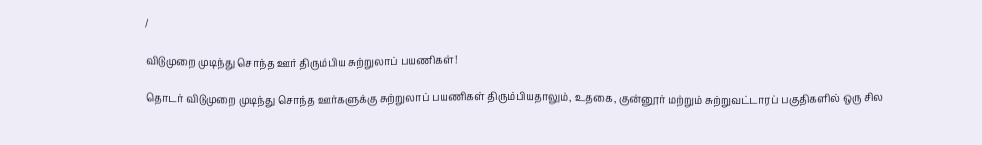/

விடுமுறை முடிந்து சொந்த ஊர் திரும்பிய சுற்றுலாப் பயணிகள்!

தொடர் விடுமுறை முடிந்து சொந்த ஊர்களுக்கு சுற்றுலாப் பயணிகள் திரும்பியதாலும், உதகை, குன்னூர் மற்றும் சுற்றுவட்டாரப் பகுதிகளில் ஒரு சில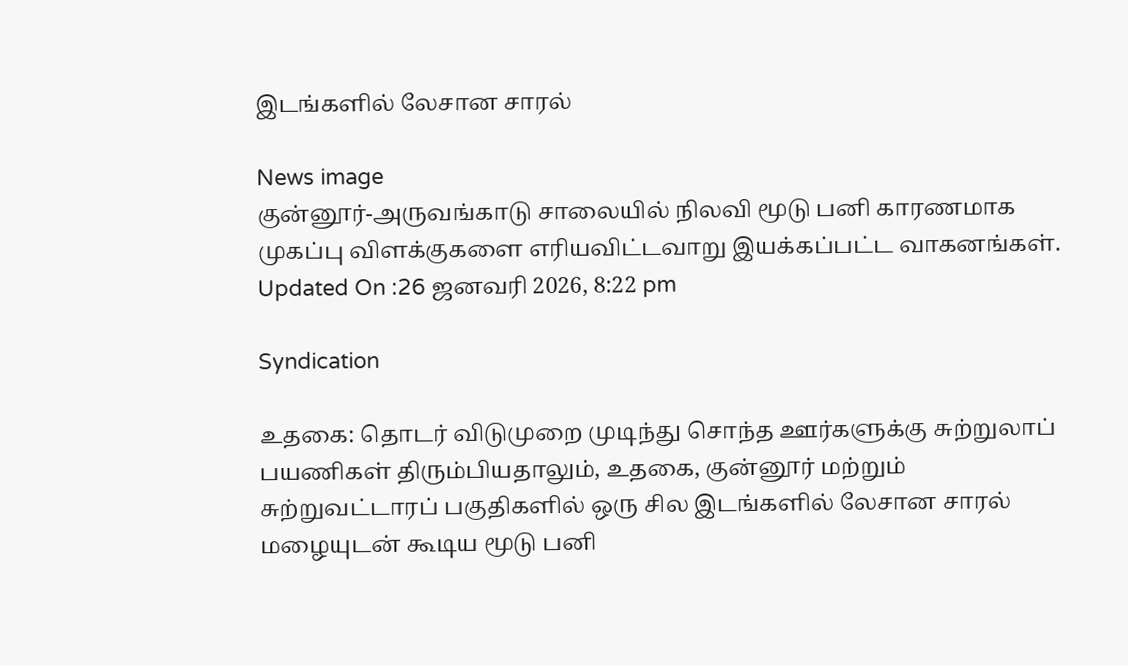இடங்களில் லேசான சாரல்

News image
குன்னூர்-அருவங்காடு சாலையில் நிலவி மூடு பனி காரணமாக முகப்பு விளக்குகளை எரியவிட்டவாறு இயக்கப்பட்ட வாகனங்கள்.
Updated On :26 ஜனவரி 2026, 8:22 pm

Syndication

உதகை: தொடர் விடுமுறை முடிந்து சொந்த ஊர்களுக்கு சுற்றுலாப் பயணிகள் திரும்பியதாலும், உதகை, குன்னூர் மற்றும் சுற்றுவட்டாரப் பகுதிகளில் ஒரு சில இடங்களில் லேசான சாரல் மழையுடன் கூடிய மூடு பனி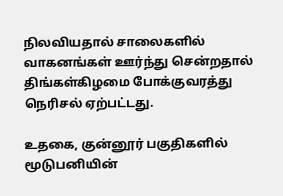நிலவியதால் சாலைகளில் வாகனங்கள் ஊர்ந்து சென்றதால் திங்கள்கிழமை போக்குவரத்து நெரிசல் ஏற்பட்டது.

உதகை, குன்னூர் பகுதிகளில் மூடுபனியின்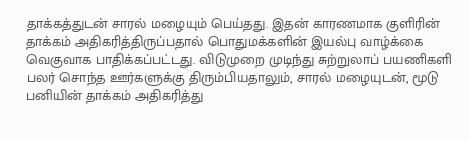தாக்கத்துடன் சாரல் மழையும் பெய்தது. இதன் காரணமாக குளிரின் தாக்கம் அதிகரித்திருப்பதால் பொதுமக்களின் இயல்பு வாழ்க்கை வெகுவாக பாதிக்கப்பட்டது. விடுமுறை முடிந்து சுற்றுலாப் பயணிகளி பலர் சொந்த ஊர்களுக்கு திரும்பியதாலும், சாரல் மழையுடன், மூடு பனியின் தாக்கம் அதிகரித்து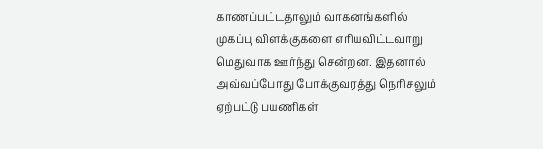காணப்பட்டதாலும் வாகனங்களில் முகப்பு விளக்குகளை எரியவிட்டவாறு மெதுவாக ஊர்ந்து சென்றன. இதனால் அவ்வப்போது போக்குவரத்து நெரிசலும் ஏற்பட்டு பயணிகள்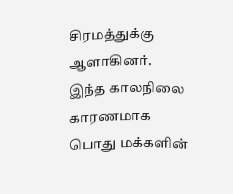சிரமத்துக்கு ஆளாகினர். இந்த காலநிலை காரணமாக பொது மக்களின்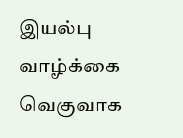இயல்பு வாழ்க்கை வெகுவாக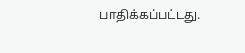பாதிக்கப்பட்டது.